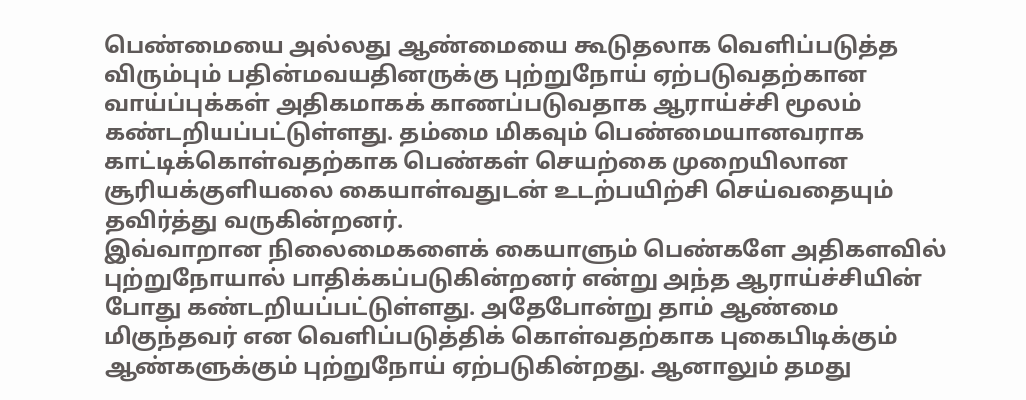பெண்மையை அல்லது ஆண்மையை கூடுதலாக வெளிப்படுத்த விரும்பும் பதின்மவயதினருக்கு புற்றுநோய் ஏற்படுவதற்கான வாய்ப்புக்கள் அதிகமாகக் காணப்படுவதாக ஆராய்ச்சி மூலம்
கண்டறியப்பட்டுள்ளது. தம்மை மிகவும் பெண்மையானவராக காட்டிக்கொள்வதற்காக பெண்கள் செயற்கை முறையிலான சூரியக்குளியலை கையாள்வதுடன் உடற்பயிற்சி செய்வதையும் தவிர்த்து வருகின்றனர்.
இவ்வாறான நிலைமைகளைக் கையாளும் பெண்களே அதிகளவில் புற்றுநோயால் பாதிக்கப்படுகின்றனர் என்று அந்த ஆராய்ச்சியின் போது கண்டறியப்பட்டுள்ளது. அதேபோன்று தாம் ஆண்மை
மிகுந்தவர் என வெளிப்படுத்திக் கொள்வதற்காக புகைபிடிக்கும் ஆண்களுக்கும் புற்றுநோய் ஏற்படுகின்றது. ஆனாலும் தமது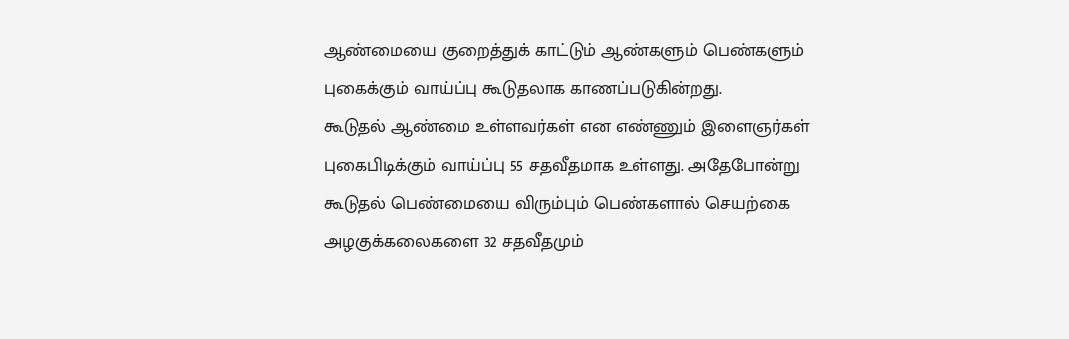ஆண்மையை குறைத்துக் காட்டும் ஆண்களும் பெண்களும் புகைக்கும் வாய்ப்பு கூடுதலாக காணப்படுகின்றது.
கூடுதல் ஆண்மை உள்ளவர்கள் என எண்ணும் இளைஞர்கள் புகைபிடிக்கும் வாய்ப்பு 55 சதவீதமாக உள்ளது. அதேபோன்று கூடுதல் பெண்மையை விரும்பும் பெண்களால் செயற்கை அழகுக்கலைகளை 32 சதவீதமும்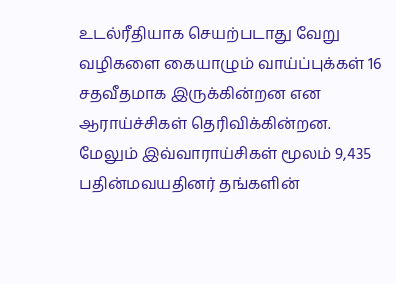உடல்ரீதியாக செயற்படாது வேறு
வழிகளை கையாழும் வாய்ப்புக்கள் 16 சதவீதமாக இருக்கின்றன என ஆராய்ச்சிகள் தெரிவிக்கின்றன. மேலும் இவ்வாராய்சிகள் மூலம் 9,435 பதின்மவயதினர் தங்களின்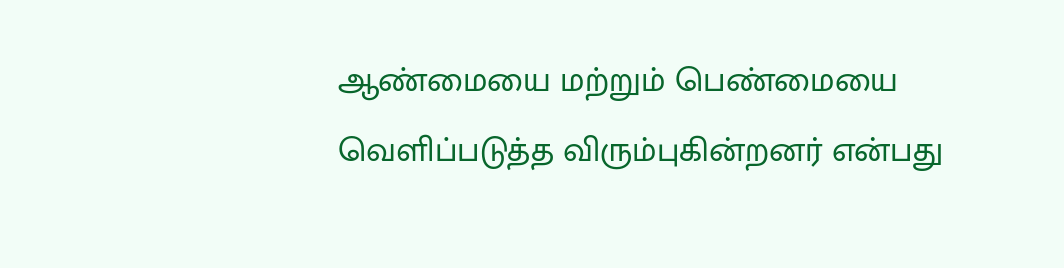ஆண்மையை மற்றும் பெண்மையை வெளிப்படுத்த விரும்புகின்றனர் என்பது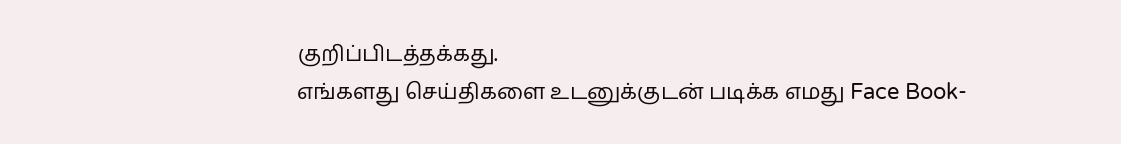குறிப்பிடத்தக்கது.
எங்களது செய்திகளை உடனுக்குடன் படிக்க எமது Face Book-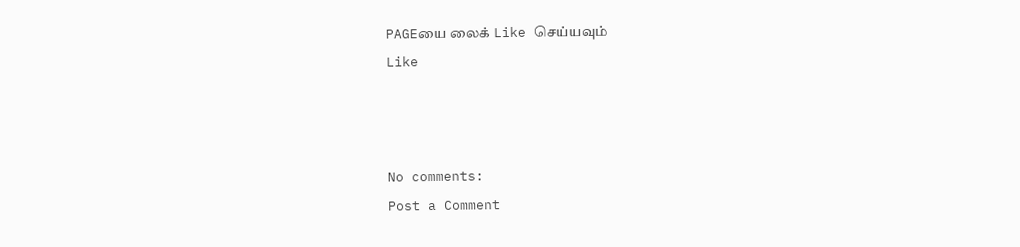PAGEயை லைக் Like செய்யவும்
Like



No comments:
Post a Comment